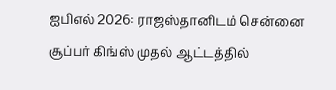ஐபிஎல் 2026: ராஜஸ்தானிடம் சென்னை சூப்பர் கிங்ஸ் முதல் ஆட்டத்தில்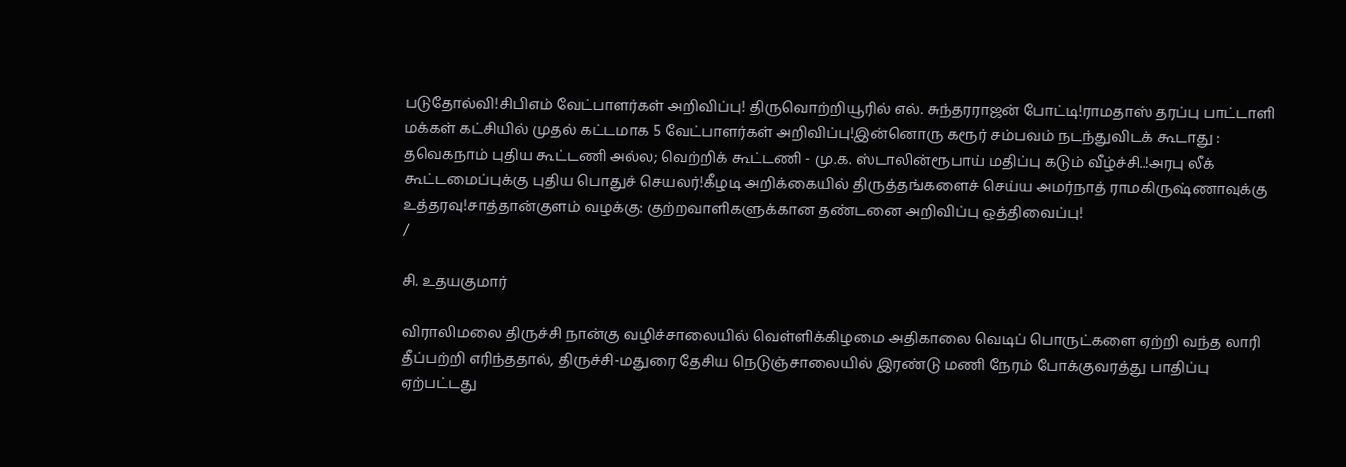படுதோல்வி!சிபிஎம் வேட்பாளர்கள் அறிவிப்பு! திருவொற்றியூரில் எல். சுந்தரராஜன் போட்டி!ராமதாஸ் தரப்பு பாட்டாளி மக்கள் கட்சியில் முதல் கட்டமாக 5 வேட்பாளர்கள் அறிவிப்பு!இன்னொரு கரூர் சம்பவம் நடந்துவிடக் கூடாது : தவெகநாம் புதிய கூட்டணி அல்ல; வெற்றிக் கூட்டணி - மு.க. ஸ்டாலின்ரூபாய் மதிப்பு கடும் வீழ்ச்சி..!அரபு லீக் கூட்டமைப்புக்கு புதிய பொதுச் செயலர்!கீழடி அறிக்கையில் திருத்தங்களைச் செய்ய அமர்நாத் ராமகிருஷ்ணாவுக்கு உத்தரவு!சாத்தான்குளம் வழக்கு: குற்றவாளிகளுக்கான தண்டனை அறிவிப்பு ஒத்திவைப்பு!
/

சி. உதயகுமார்

விராலிமலை திருச்சி நான்கு வழிச்சாலையில் வெள்ளிக்கிழமை அதிகாலை வெடிப் பொருட்களை ஏற்றி வந்த லாரி தீப்பற்றி எரிந்ததால், திருச்சி-மதுரை தேசிய நெடுஞ்சாலையில் இரண்டு மணி நேரம் போக்குவரத்து பாதிப்பு ஏற்பட்டது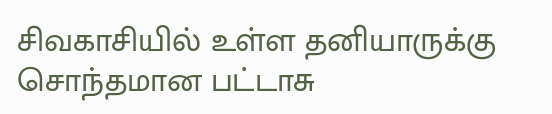சிவகாசியில் உள்ள தனியாருக்கு சொந்தமான பட்டாசு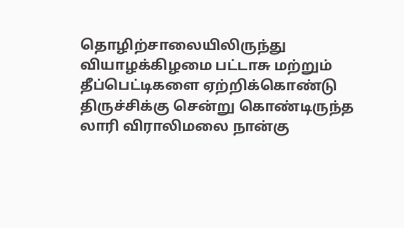தொழிற்சாலையிலிருந்து வியாழக்கிழமை பட்டாசு மற்றும் தீப்பெட்டிகளை ஏற்றிக்கொண்டு திருச்சிக்கு சென்று கொண்டிருந்த லாரி விராலிமலை நான்கு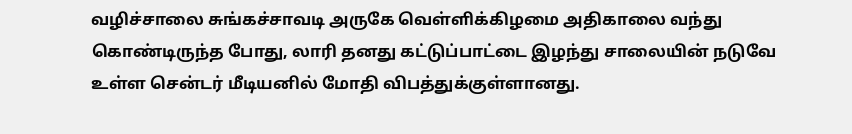வழிச்சாலை சுங்கச்சாவடி அருகே வெள்ளிக்கிழமை அதிகாலை வந்து கொண்டிருந்த போது, லாரி தனது கட்டுப்பாட்டை இழந்து சாலையின் நடுவே உள்ள சென்டர் மீடியனில் மோதி விபத்துக்குள்ளானது.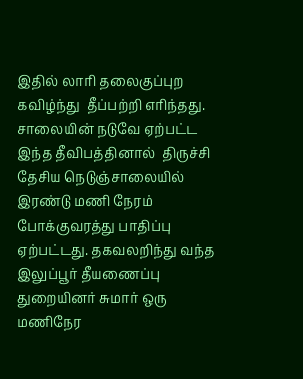இதில் லாரி தலைகுப்புற கவிழ்ந்து  தீப்பற்றி எரிந்தது. சாலையின் நடுவே ஏற்பட்ட இந்த தீவிபத்தினால்  திருச்சி தேசிய நெடுஞ்சாலையில் இரண்டு மணி நேரம் போக்குவரத்து பாதிப்பு ஏற்பட்டது. தகவலறிந்து வந்த இலுப்பூர் தீயணைப்பு துறையினர் சுமார் ஒரு மணிநேர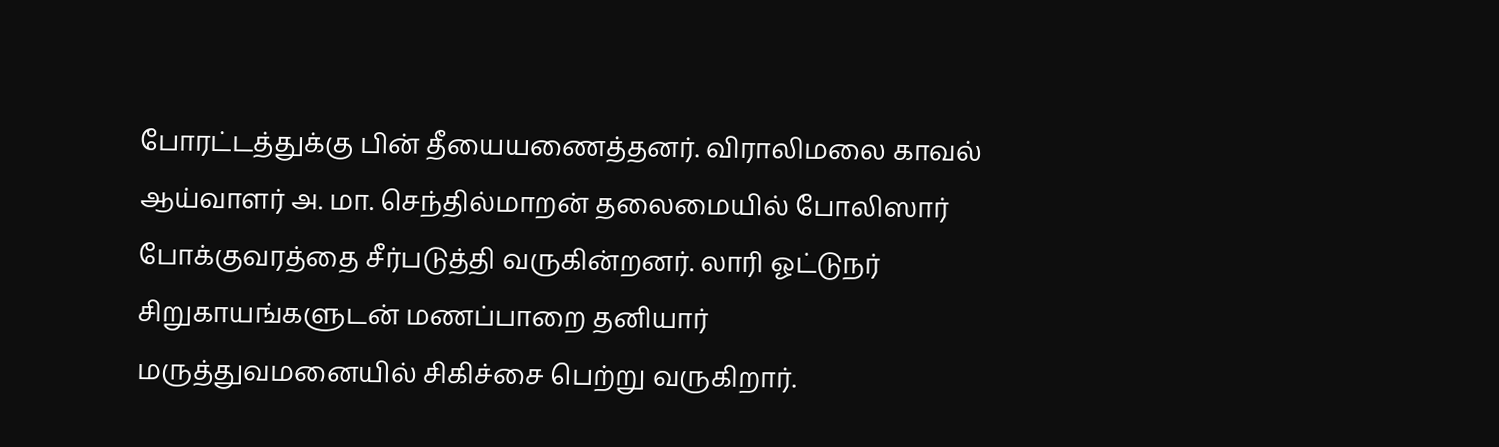போரட்டத்துக்கு பின் தீயையணைத்தனர். விராலிமலை காவல் ஆய்வாளர் அ. மா. செந்தில்மாறன் தலைமையில் போலிஸார் போக்குவரத்தை சீர்படுத்தி வருகின்றனர். லாரி ஓட்டுநர் சிறுகாயங்களுடன் மணப்பாறை தனியார் மருத்துவமனையில் சிகிச்சை பெற்று வருகிறார்.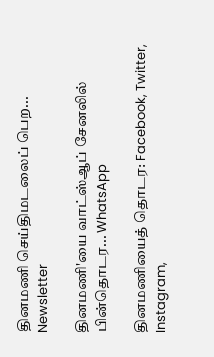தினமணி செய்திமடலைப் பெற... Newsletter

தினமணி'யை வாட்ஸ்ஆப் சேனலில் பின்தொடர... WhatsApp

தினமணியைத் தொடர: Facebook, Twitter, Instagram,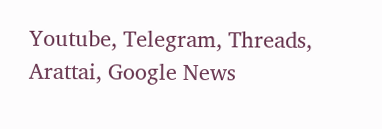Youtube, Telegram, Threads, Arattai, Google News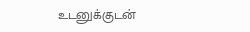உடனுக்குடன்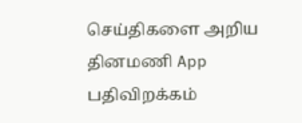செய்திகளை அறிய தினமணி App பதிவிறக்கம்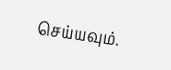செய்யவும்.